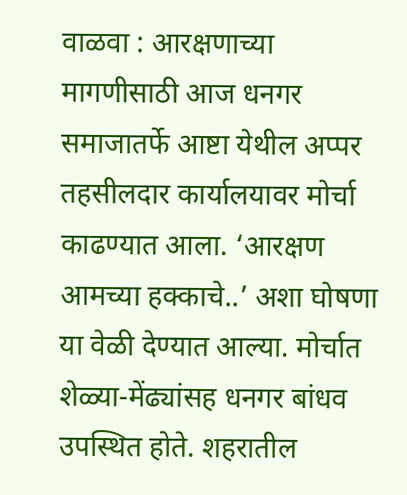वाळवा : आरक्षणाच्या मागणीसाठी आज धनगर समाजातर्फे आष्टा येथील अप्पर तहसीलदार कार्यालयावर मोर्चा काढण्यात आला. ‘आरक्षण आमच्या हक्काचे..’ अशा घोषणा या वेळी देण्यात आल्या. मोर्चात शेळ्या-मेंढ्यांसह धनगर बांधव उपस्थित होते. शहरातील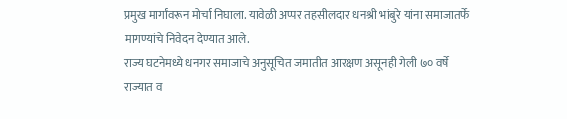प्रमुख मार्गांवरून मोर्चा निघाला. यावेळी अप्पर तहसीलदार धनश्री भांबुरे यांना समाजातर्फे मागण्यांचे निवेदन देण्यात आले.
राज्य घटनेमध्ये धनगर समाजाचे अनुसूचित जमातीत आरक्षण असूनही गेली ७० वर्षे राज्यात व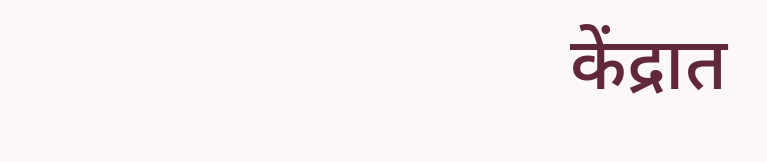केंद्रात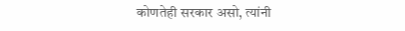कोणतेही सरकार असो, त्यांनी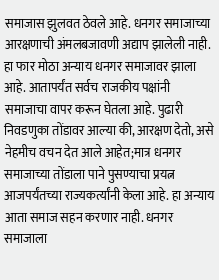समाजास झुलवत ठेवले आहे. धनगर समाजाच्या आरक्षणाची अंमलबजावणी अद्याप झालेली नाही.
हा फार मोठा अन्याय धनगर समाजावर झाला आहे. आतापर्यंत सर्वच राजकीय पक्षांनी समाजाचा वापर करून घेतला आहे. पुढारी निवडणुका तोंडावर आल्या की, आरक्षण देतो, असे नेहमीच वचन देत आले आहेत;मात्र धनगर समाजाच्या तोंडाला पाने पुसण्याचा प्रयत्न आजपर्यंतच्या राज्यकर्त्यांनी केला आहे. हा अन्याय आता समाज सहन करणार नाही. धनगर समाजाला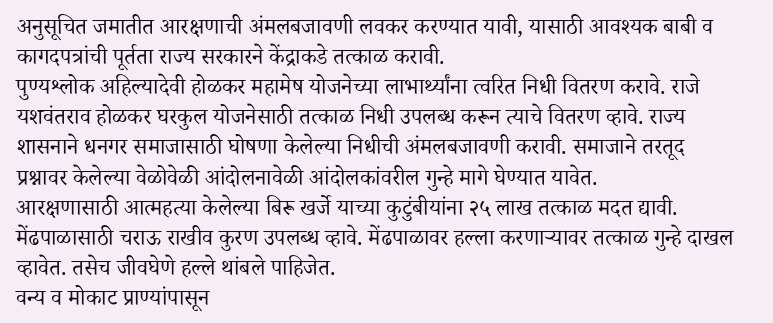अनुसूचित जमातीत आरक्षणाची अंमलबजावणी लवकर करण्यात यावी, यासाठी आवश्यक बाबी व कागदपत्रांची पूर्तता राज्य सरकारने केंद्राकडे तत्काळ करावी.
पुण्यश्लोक अहिल्यादेवी होळकर महामेष योजनेच्या लाभार्थ्यांना त्वरित निधी वितरण करावे. राजे यशवंतराव होळकर घरकुल योजनेसाठी तत्काळ निधी उपलब्ध करून त्याचे वितरण व्हावे. राज्य शासनाने धनगर समाजासाठी घोषणा केलेल्या निधीची अंमलबजावणी करावी. समाजाने तरतूद प्रश्नावर केलेल्या वेळोवेळी आंदोलनावेळी आंदोलकांवरील गुन्हे मागे घेण्यात यावेत.
आरक्षणासाठी आत्महत्या केलेल्या बिरू खर्जे याच्या कुटुंबीयांना २५ लाख तत्काळ मदत द्यावी. मेंढपाळासाठी चराऊ राखीव कुरण उपलब्ध व्हावे. मेंढपाळावर हल्ला करणाऱ्यावर तत्काळ गुन्हे दाखल व्हावेत. तसेच जीवघेणे हल्ले थांबले पाहिजेत.
वन्य व मोकाट प्राण्यांपासून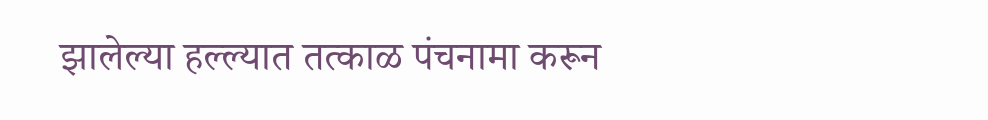झालेल्या हल्ल्यात तत्काळ पंचनामा करून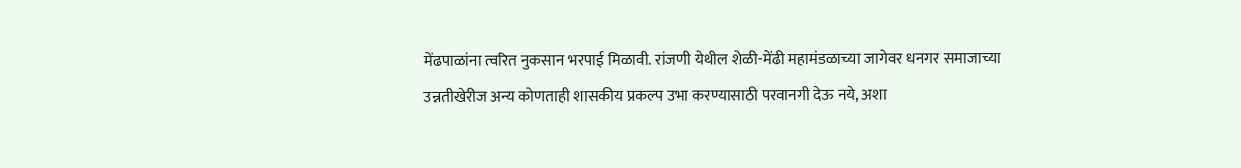मेंढपाळांना त्वरित नुकसान भरपाई मिळावी. रांजणी येथील शेळी-मेंढी महामंडळाच्या जागेवर धनगर समाजाच्या उन्नतीखेरीज अन्य कोणताही शासकीय प्रकल्प उभा करण्यासाठी परवानगी देऊ नये, अशा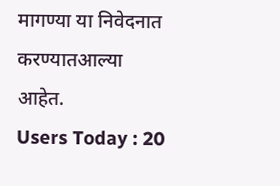मागण्या या निवेदनात करण्यातआल्या आहेत.
Users Today : 20